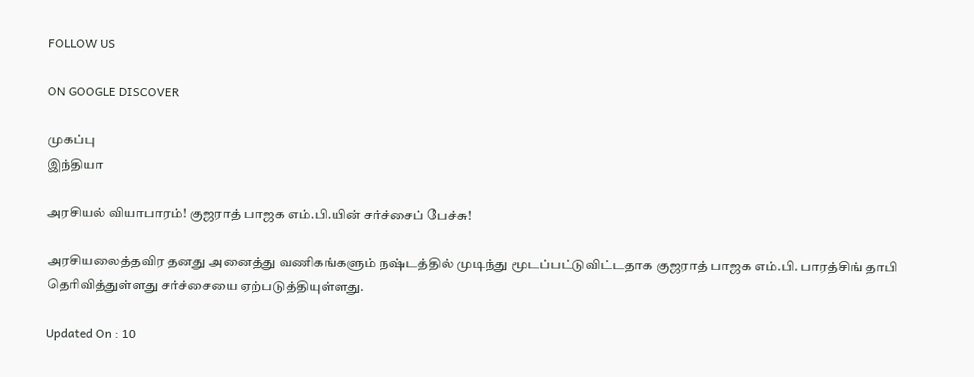FOLLOW US

ON GOOGLE DISCOVER

முகப்பு
இந்தியா

அரசியல் வியாபாரம்! குஜராத் பாஜக எம்.பி.யின் சர்ச்சைப் பேச்சு!

அரசியலைத்தவிர தனது அனைத்து வணிகங்களும் நஷ்டத்தில் முடிந்து மூடப்பட்டுவிட்டதாக குஜராத் பாஜக எம்.பி. பாரத்சிங் தாபி தெரிவித்துள்ளது சர்ச்சையை ஏற்படுத்தியுள்ளது.

Updated On : 10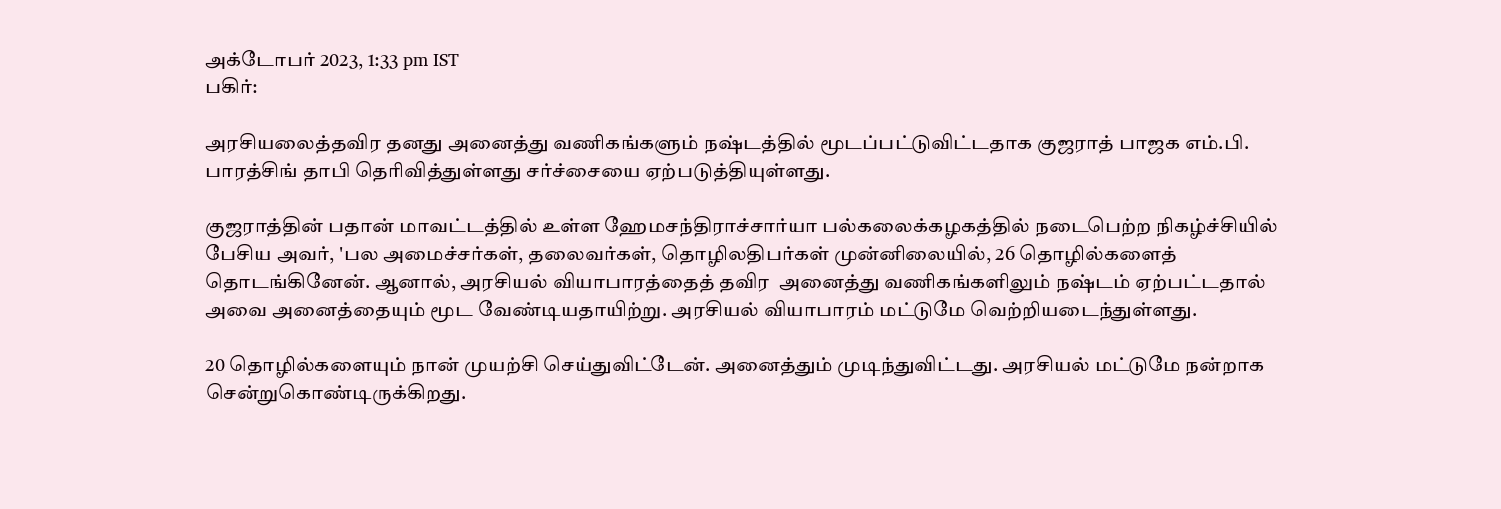அக்டோபர் 2023, 1:33 pm IST
பகிர்:

அரசியலைத்தவிர தனது அனைத்து வணிகங்களும் நஷ்டத்தில் மூடப்பட்டுவிட்டதாக குஜராத் பாஜக எம்.பி. பாரத்சிங் தாபி தெரிவித்துள்ளது சர்ச்சையை ஏற்படுத்தியுள்ளது.

குஜராத்தின் பதான் மாவட்டத்தில் உள்ள ஹேமசந்திராச்சார்யா பல்கலைக்கழகத்தில் நடைபெற்ற நிகழ்ச்சியில் பேசிய அவர், 'பல அமைச்சர்கள், தலைவர்கள், தொழிலதிபர்கள் முன்னிலையில், 26 தொழில்களைத் தொடங்கினேன். ஆனால், அரசியல் வியாபாரத்தைத் தவிர  அனைத்து வணிகங்களிலும் நஷ்டம் ஏற்பட்டதால் அவை அனைத்தையும் மூட வேண்டியதாயிற்று. அரசியல் வியாபாரம் மட்டுமே வெற்றியடைந்துள்ளது.

20 தொழில்களையும் நான் முயற்சி செய்துவிட்டேன். அனைத்தும் முடிந்துவிட்டது. அரசியல் மட்டுமே நன்றாக சென்றுகொண்டிருக்கிறது.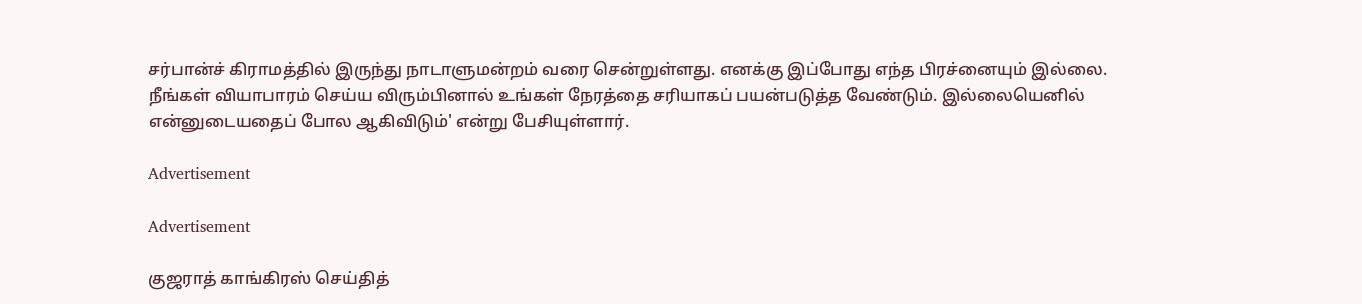சர்பான்ச் கிராமத்தில் இருந்து நாடாளுமன்றம் வரை சென்றுள்ளது. எனக்கு இப்போது எந்த பிரச்னையும் இல்லை. நீங்கள் வியாபாரம் செய்ய விரும்பினால் உங்கள் நேரத்தை சரியாகப் பயன்படுத்த வேண்டும். இல்லையெனில் என்னுடையதைப் போல ஆகிவிடும்' என்று பேசியுள்ளார்.

Advertisement

Advertisement

குஜராத் காங்கிரஸ் செய்தித்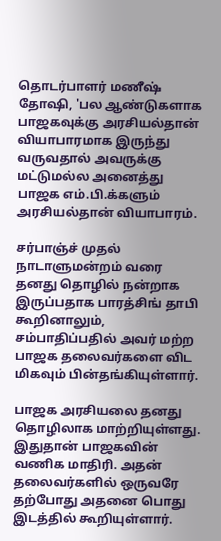தொடர்பாளர் மணீஷ் தோஷி, 'பல ஆண்டுகளாக பாஜகவுக்கு அரசியல்தான் வியாபாரமாக இருந்து வருவதால் அவருக்கு மட்டுமல்ல அனைத்து பாஜக எம்.பி.க்களும் அரசியல்தான் வியாபாரம்.

சர்பாஞ்ச் முதல் நாடாளுமன்றம் வரை தனது தொழில் நன்றாக இருப்பதாக பாரத்சிங் தாபி கூறினாலும், சம்பாதிப்பதில் அவர் மற்ற பாஜக தலைவர்களை விட மிகவும் பின்தங்கியுள்ளார்.

பாஜக அரசியலை தனது தொழிலாக மாற்றியுள்ளது. இதுதான் பாஜகவின் வணிக மாதிரி. அதன் தலைவர்களில் ஒருவரே தற்போது அதனை பொது இடத்தில் கூறியுள்ளார்.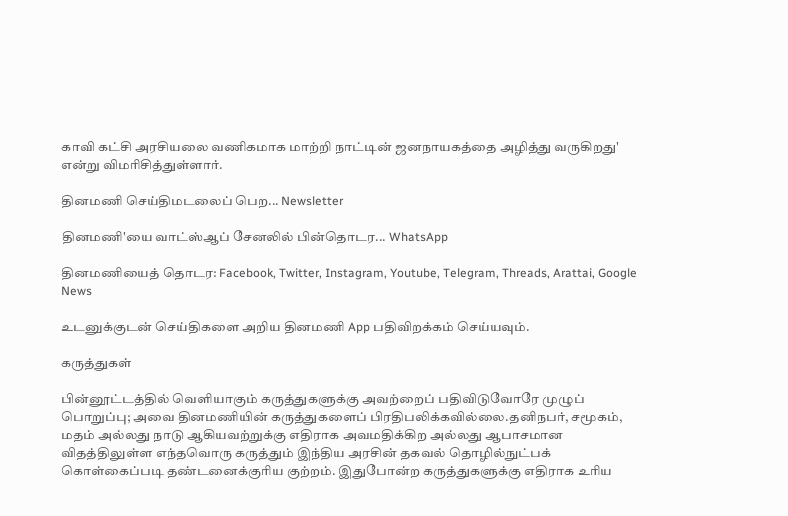காவி கட்சி அரசியலை வணிகமாக மாற்றி நாட்டின் ஜனநாயகத்தை அழித்து வருகிறது' என்று விமரிசித்துள்ளார்.

தினமணி செய்திமடலைப் பெற... Newsletter

தினமணி'யை வாட்ஸ்ஆப் சேனலில் பின்தொடர... WhatsApp

தினமணியைத் தொடர: Facebook, Twitter, Instagram, Youtube, Telegram, Threads, Arattai, Google News

உடனுக்குடன் செய்திகளை அறிய தினமணி App பதிவிறக்கம் செய்யவும்.

கருத்துகள்

பின்னூட்டத்தில் வெளியாகும் கருத்துகளுக்கு அவற்றைப் பதிவிடுவோரே முழுப் பொறுப்பு; அவை தினமணியின் கருத்துகளைப் பிரதிபலிக்கவில்லை.தனிநபர், சமூகம், மதம் அல்லது நாடு ஆகியவற்றுக்கு எதிராக அவமதிக்கிற அல்லது ஆபாசமான விதத்திலுள்ள எந்தவொரு கருத்தும் இந்திய அரசின் தகவல் தொழில்நுட்பக் கொள்கைப்படி தண்டனைக்குரிய குற்றம். இதுபோன்ற கருத்துகளுக்கு எதிராக உரிய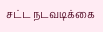சட்ட நடவடிக்கை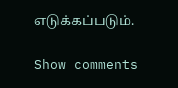எடுக்கப்படும்.

Show comments